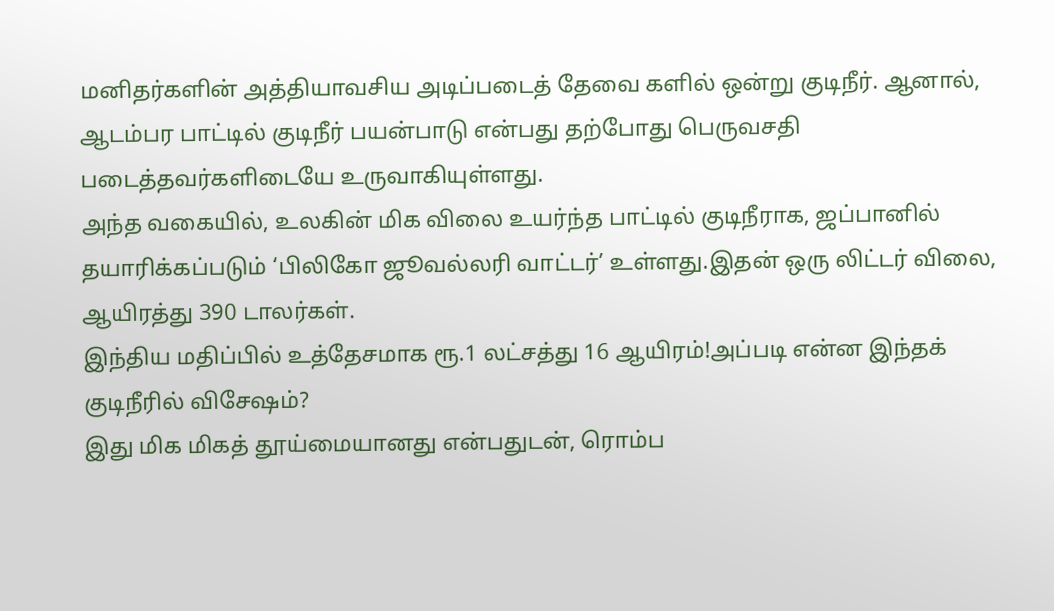மனிதர்களின் அத்தியாவசிய அடிப்படைத் தேவை களில் ஒன்று குடிநீர். ஆனால், ஆடம்பர பாட்டில் குடிநீர் பயன்பாடு என்பது தற்போது பெருவசதி படைத்தவர்களிடையே உருவாகியுள்ளது.
அந்த வகையில், உலகின் மிக விலை உயர்ந்த பாட்டில் குடிநீராக, ஜப்பானில் தயாரிக்கப்படும் ‘பிலிகோ ஜூவல்லரி வாட்டர்’ உள்ளது.இதன் ஒரு லிட்டர் விலை, ஆயிரத்து 390 டாலர்கள்.
இந்திய மதிப்பில் உத்தேசமாக ரூ.1 லட்சத்து 16 ஆயிரம்!அப்படி என்ன இந்தக் குடிநீரில் விசேஷம்?
இது மிக மிகத் தூய்மையானது என்பதுடன், ரொம்ப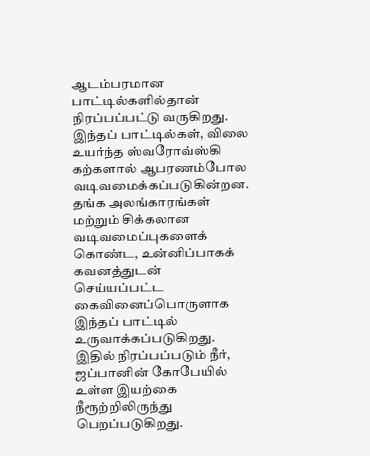ஆடம்பரமான பாட்டில்களில்தான் நிரப்பப்பட்டு வருகிறது.
இந்தப் பாட்டில்கள், விலை உயர்ந்த ஸ்வரோவ்ஸ்கி கற்களால் ஆபரணம்போல வடிவமைக்கப்படுகின்றன.
தங்க அலங்காரங்கள் மற்றும் சிக்கலான வடிவமைப்புகளைக் கொண்ட, உன்னிப்பாகக் கவனத்துடன் செய்யப்பட்ட கைவினைப்பொருளாக இந்தப் பாட்டில் உருவாக்கப்படுகிறது.
இதில் நிரப்பப்படும் நீர், ஜப்பானின் கோபேயில் உள்ள இயற்கை நீரூற்றிலிருந்து பெறப்படுகிறது.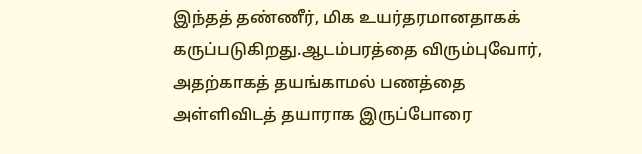இந்தத் தண்ணீர், மிக உயர்தரமானதாகக் கருப்படுகிறது.ஆடம்பரத்தை விரும்புவோர், அதற்காகத் தயங்காமல் பணத்தை அள்ளிவிடத் தயாராக இருப்போரை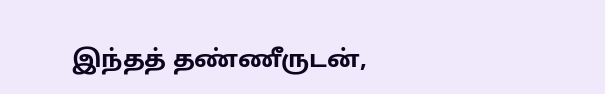இந்தத் தண்ணீருடன்,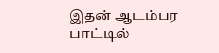இதன் ஆடம்பர பாட்டில்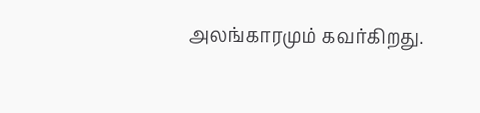அலங்காரமும் கவர்கிறது.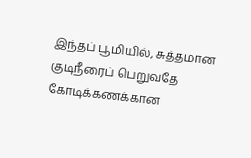இந்தப் பூமியில், சுத்தமான குடிநீரைப் பெறுவதே கோடிக்கணக்கான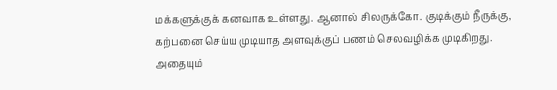மக்களுக்குக் கனவாக உள்ளது. ஆனால் சிலருக்கோ. குடிக்கும் நீருக்கு, கற்பனை செய்ய முடியாத அளவுக்குப் பணம் செலவழிக்க முடிகிறது. அதையும்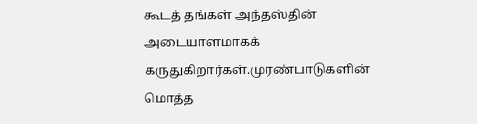கூடத் தங்கள் அந்தஸ்தின் அடையாளமாகக் கருதுகிறார்கள்.முரண்பாடுகளின் மொத்த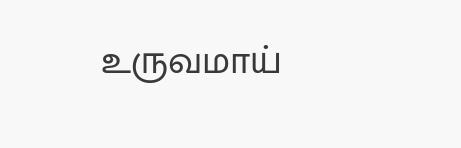உருவமாய்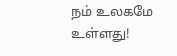நம் உலகமே உள்ளது!